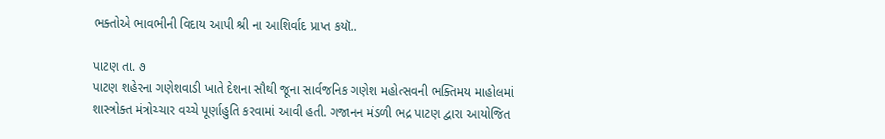ભક્તોએ ભાવભીની વિદાય આપી શ્રી ના આશિર્વાદ પ્રાપ્ત કયૉ..

પાટણ તા. ૭
પાટણ શહેરના ગણેશવાડી ખાતે દેશના સૌથી જૂના સાર્વજનિક ગણેશ મહોત્સવની ભક્તિમય માહોલમાં શાસ્ત્રોક્ત મંત્રોચ્ચાર વચ્ચે પૂર્ણાહુતિ કરવામાં આવી હતી. ગજાનન મંડળી ભદ્ર પાટણ દ્વારા આયોજિત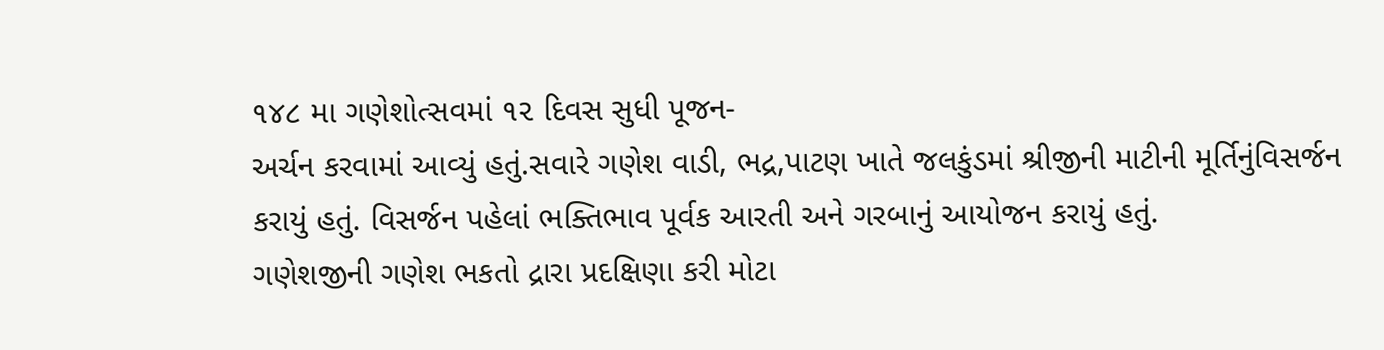૧૪૮ મા ગણેશોત્સવમાં ૧૨ દિવસ સુધી પૂજન-
અર્ચન કરવામાં આવ્યું હતું.સવારે ગણેશ વાડી, ભદ્ર,પાટણ ખાતે જલકુંડમાં શ્રીજીની માટીની મૂર્તિનુંવિસર્જન કરાયું હતું. વિસર્જન પહેલાં ભક્તિભાવ પૂર્વક આરતી અને ગરબાનું આયોજન કરાયું હતું.
ગણેશજીની ગણેશ ભકતો દ્રારા પ્રદક્ષિણા કરી મોટા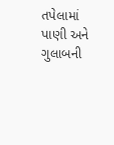તપેલામાં પાણી અને ગુલાબની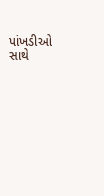પાંખડીઓ સાથે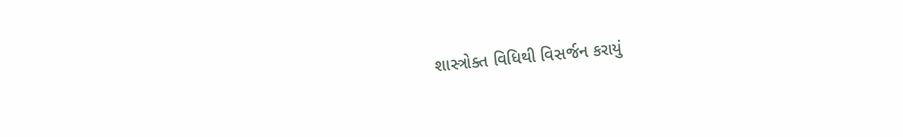શાસ્ત્રોક્ત વિધિથી વિસર્જન કરાયું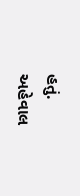હતું.
અહેવાલ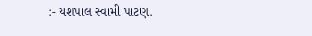:- યશપાલ સ્વામી પાટણ.